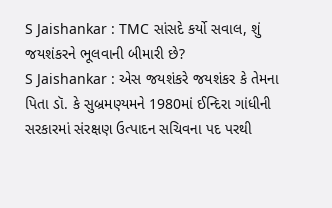S Jaishankar : TMC સાંસદે કર્યો સવાલ, શું જયશંકરને ભૂલવાની બીમારી છે?
S Jaishankar : એસ જયશંકરે જયશંકર કે તેમના પિતા ડૉ. કે સુબ્રમણ્યમને 1980માં ઈન્દિરા ગાંધીની સરકારમાં સંરક્ષણ ઉત્પાદન સચિવના પદ પરથી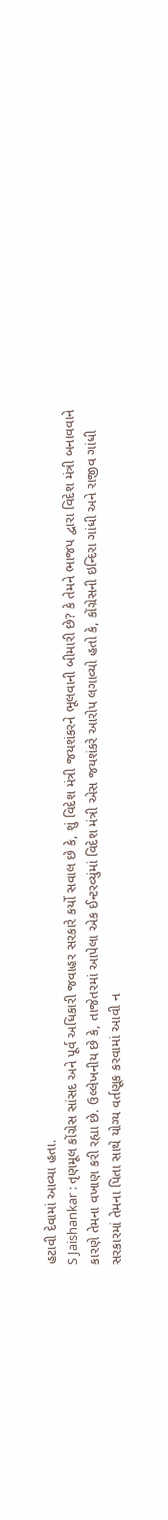હટાવી દેવામાં આવ્યા હતા.
S Jaishankar : તૃણમૂલ કોંગ્રેસ સાંસદ અને પૂર્વ અધિકારી જવાહર સરકારે કર્યો સવાલ છે કે, શું વિદેશ મંત્રી જયશંકરને ભૂલવાની બીમારી છે? કે તેમને ભાજપ દ્વારા વિદેશ મંત્રી બનાવવાને કારણે તેમના વખાણ કરી રહ્યા છે. ઉલ્લેખનીય છે કે, તાજેતરમાં આપેલા એક ઈન્ટરવ્યુંમાં વિદેશ મંત્રી એસ જયશંકરે આરોપ લગાવ્યો હતો કે, કોંગ્રેસની ઇન્દિરા ગાંધી અને રાજીવ ગાંધી સરકારમાં તેમના પિતા સાથે યોગ્ય વર્તણૂક કરવામાં આવી ન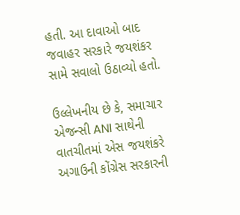હતી. આ દાવાઓ બાદ જવાહર સરકારે જયશંકર સામે સવાલો ઉઠાવ્યો હતો.

ઉલ્લેખનીય છે કે, સમાચાર એજન્સી ANI સાથેની વાતચીતમાં એસ જયશંકરે અગાઉની કોંગ્રેસ સરકારની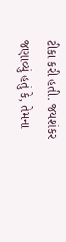ટીકા કરી હતી. જયશંકર જણાવ્યું હતું કે, તેમના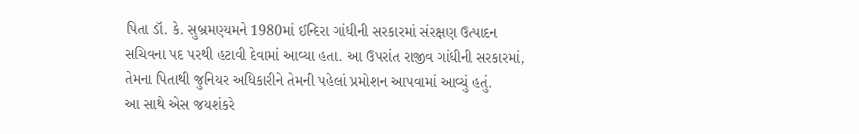પિતા ડૉ. કે. સુબ્રમણ્યમને 1980માં ઈન્દિરા ગાંધીની સરકારમાં સંરક્ષણ ઉત્પાદન સચિવના પદ પરથી હટાવી દેવામાં આવ્યા હતા. આ ઉપરાંત રાજીવ ગાંધીની સરકારમાં, તેમના પિતાથી જુનિયર અધિકારીને તેમની પહેલાં પ્રમોશન આપવામાં આવ્યું હતું.
આ સાથે એસ જયશંકરે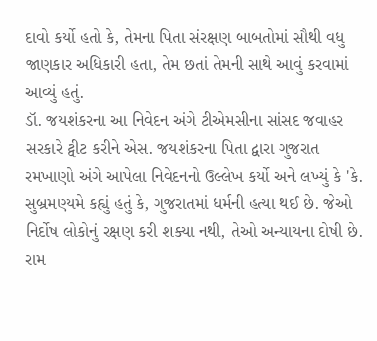દાવો કર્યો હતો કે, તેમના પિતા સંરક્ષણ બાબતોમાં સૌથી વધુ જાણકાર અધિકારી હતા, તેમ છતાં તેમની સાથે આવું કરવામાં આવ્યું હતું.
ડૉ. જયશંકરના આ નિવેદન અંગે ટીએમસીના સાંસદ જવાહર સરકારે ટ્વીટ કરીને એસ. જયશંકરના પિતા દ્વારા ગુજરાત રમખાણો અંગે આપેલા નિવેદનનો ઉલ્લેખ કર્યો અને લખ્યું કે 'કે. સુબ્રમણ્યમે કહ્યું હતું કે, ગુજરાતમાં ધર્મની હત્યા થઈ છે. જેઓ નિર્દોષ લોકોનું રક્ષણ કરી શક્યા નથી, તેઓ અન્યાયના દોષી છે. રામ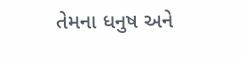તેમના ધનુષ અને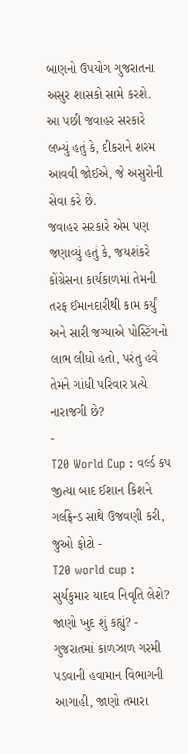બાણનો ઉપયોગ ગુજરાતના અસુર શાસકો સામે કરશે. આ પછી જવાહર સરકારે લખ્યું હતું કે, દીકરાને શરમ આવવી જોઈએ, જે અસુરોની સેવા કરે છે.
જવાહર સરકારે એમ પણ જણાવ્યું હતું કે, જયશંકરે કોંગ્રેસના કાર્યકાળમાં તેમની તરફ ઈમાનદારીથી કામ કર્યું અને સારી જગ્યાએ પોસ્ટિંગનો લાભ લીધો હતો, પરંતુ હવે તેમને ગાંધી પરિવાર પ્રત્યે નારાજગી છે?
-
T20 World Cup : વર્લ્ડ કપ જીત્યા બાદ ઈશાન કિશને ગર્લફ્રેન્ડ સાથે ઉજવણી કરી, જુઓ ફોટો -
T20 world cup : સુર્યકુમાર યાદવ નિવૃતિ લેશે? જાણો ખુદ શું કહ્યું? -
ગુજરાતમાં કાળઝાળ ગરમી પડવાની હવામાન વિભાગની આગાહી, જાણો તમારા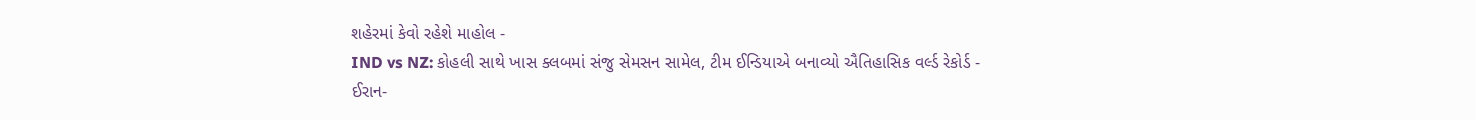શહેરમાં કેવો રહેશે માહોલ -
IND vs NZ: કોહલી સાથે ખાસ ક્લબમાં સંજુ સેમસન સામેલ, ટીમ ઈન્ડિયાએ બનાવ્યો ઐતિહાસિક વર્લ્ડ રેકોર્ડ -
ઈરાન-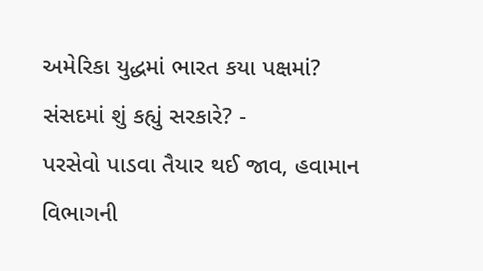અમેરિકા યુદ્ધમાં ભારત કયા પક્ષમાં? સંસદમાં શું કહ્યું સરકારે? -
પરસેવો પાડવા તૈયાર થઈ જાવ, હવામાન વિભાગની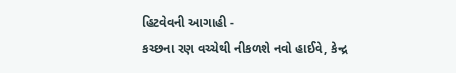હિટવેવની આગાહી -
કચ્છના રણ વચ્ચેથી નીકળશે નવો હાઈવે, કેન્દ્ર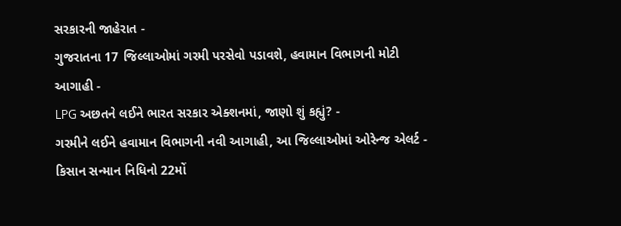સરકારની જાહેરાત -
ગુજરાતના 17 જિલ્લાઓમાં ગરમી પરસેવો પડાવશે, હવામાન વિભાગની મોટી આગાહી -
LPG અછતને લઈને ભારત સરકાર એક્શનમાં, જાણો શું કહ્યું? -
ગરમીને લઈને હવામાન વિભાગની નવી આગાહી, આ જિલ્લાઓમાં ઓરેન્જ એલર્ટ -
કિસાન સન્માન નિધિનો 22મોં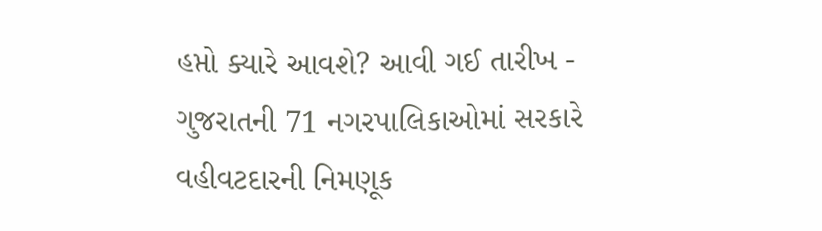હપ્તો ક્યારે આવશે? આવી ગઈ તારીખ -
ગુજરાતની 71 નગરપાલિકાઓમાં સરકારે વહીવટદારની નિમણૂક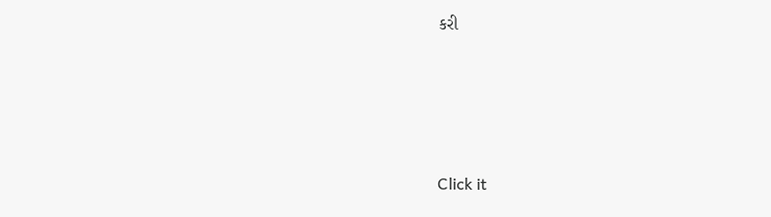કરી




Click it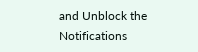and Unblock the Notifications